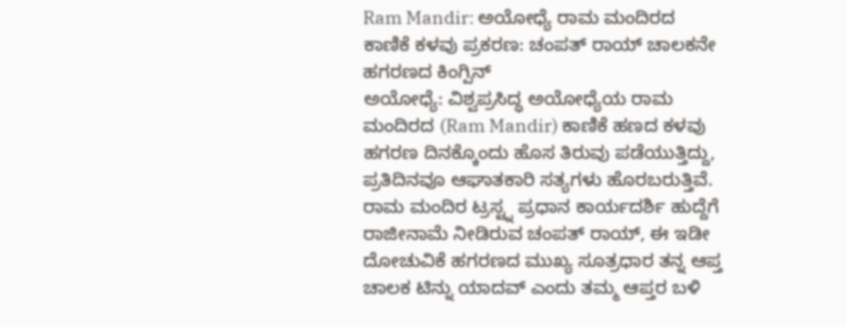Ram Mandir: ಅಯೋಧ್ಯೆ ರಾಮ ಮಂದಿರದ ಕಾಣಿಕೆ ಕಳವು ಪ್ರಕರಣ: ಚಂಪತ್ ರಾಯ್ ಚಾಲಕನೇ ಹಗರಣದ ಕಿಂಗ್ಪಿನ್
ಅಯೋಧ್ಯೆ: ವಿಶ್ವಪ್ರಸಿದ್ಧ ಅಯೋಧ್ಯೆಯ ರಾಮ ಮಂದಿರದ (Ram Mandir) ಕಾಣಿಕೆ ಹಣದ ಕಳವು ಹಗರಣ ದಿನಕ್ಕೊಂದು ಹೊಸ ತಿರುವು ಪಡೆಯುತ್ತಿದ್ದು, ಪ್ರತಿದಿನವೂ ಆಘಾತಕಾರಿ ಸತ್ಯಗಳು ಹೊರಬರುತ್ತಿವೆ. ರಾಮ ಮಂದಿರ ಟ್ರಸ್ಟ್ನ ಪ್ರಧಾನ ಕಾರ್ಯದರ್ಶಿ ಹುದ್ದೆಗೆ ರಾಜೀನಾಮೆ ನೀಡಿರುವ ಚಂಪತ್ ರಾಯ್, ಈ ಇಡೀ ದೋಚುವಿಕೆ ಹಗರಣದ ಮುಖ್ಯ ಸೂತ್ರಧಾರ ತನ್ನ ಆಪ್ತ ಚಾಲಕ ಟಿನ್ನು ಯಾದವ್ ಎಂದು ತಮ್ಮ ಆಪ್ತರ ಬಳಿ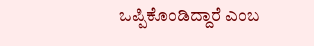ಒಪ್ಪಿಕೊಂಡಿದ್ದಾರೆ ಎಂಬ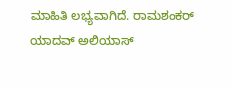ಮಾಹಿತಿ ಲಭ್ಯವಾಗಿದೆ. ರಾಮಶಂಕರ್ ಯಾದವ್ ಅಲಿಯಾಸ್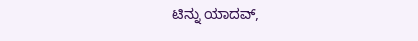ಟಿನ್ನು ಯಾದವ್,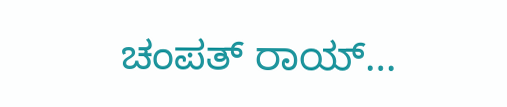ಚಂಪತ್ ರಾಯ್…